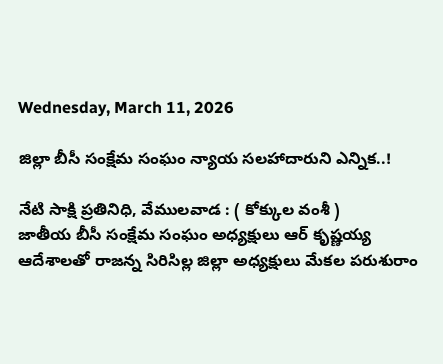Wednesday, March 11, 2026

జిల్లా బీసీ సంక్షేమ సంఘం న్యాయ సలహాదారుని ఎన్నిక..!

నేటి సాక్షి ప్రతినిధి, వేములవాడ : ( కోక్కుల వంశీ )
జాతీయ బీసీ సంక్షేమ సంఘం అధ్యక్షులు ఆర్ కృష్ణయ్య ఆదేశాలతో రాజన్న సిరిసిల్ల జిల్లా అధ్యక్షులు మేకల పరుశురాం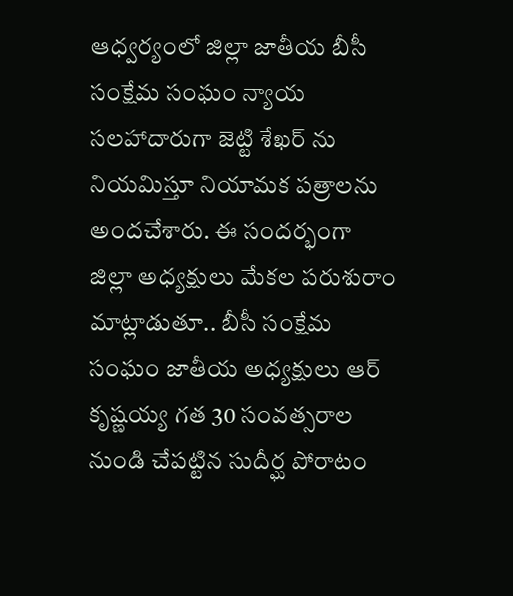ఆధ్వర్యంలో జిల్లా జాతీయ బీసీ సంక్షేమ సంఘం న్యాయ సలహాదారుగా జెట్టి శేఖర్ ను నియమిస్తూ నియామక పత్రాలను అందచేశారు. ఈ సందర్భంగా జిల్లా అధ్యక్షులు మేకల పరుశురాం మాట్లాడుతూ.. బీసీ సంక్షేమ సంఘం జాతీయ అధ్యక్షులు ఆర్ కృష్ణయ్య గత 30 సంవత్సరాల నుండి చేపట్టిన సుదీర్ఘ పోరాటం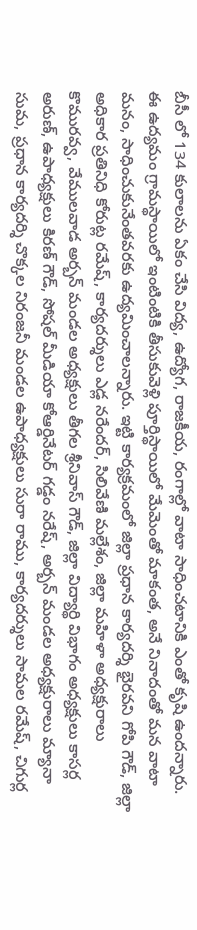బీసీ లో 134 కులాలను ఏకం చేసి విద్య, ఉద్యోగ, రాజకీయ, రంగాల్లో వాటా సాధించటానికి ఎంతో కృషి ఉందన్నారు. ఈ ఉద్యమం గ్రామస్థాయిలో ఇంటింటికి తీసుకువెళ్లి పూర్తిస్థాయిలో మేమెంతో మాకంత, అనే నినాదంతో మన వాటా మనం, సాధించుకునేంతవరకు ఉద్యమించాలన్నారు. ఇట్టి కార్యక్రమంలో జిల్లా ప్రధాన కార్యదర్శి భైరవని గోపి గౌడ్, జిల్లా అధికార ప్రతినిధి కోరుట్ల రమేష్, కార్యదర్శులు ఎడ్ల నరేందర్, సిలివేణి మల్లేశం, జిల్లా మహిళా అధ్యక్షురాలు కొమురవ్వ, వేములవాడ అర్బన్ మండల అధ్యక్షులు తీగల శ్రీనివాస్ గౌడ్, జిల్లా విద్యార్థి విభాగం అధ్యక్షులు కాసర్ల అరుణ్, ఉపాధ్యక్షులు కిరణ్ గౌడ్, సోషల్ మీడియా కోఆర్డినేటర్ గడ్డం నరేష్, అర్బన్ మండల అధ్యక్షురాలు మ్యానా సుమ, ప్రధాన కార్యదర్శి చొక్కల నిరంజనీ మండల ఉపాధ్యక్షులు సురా రాము, కార్యదర్శులు సామల రమేష్, చిగుర్ల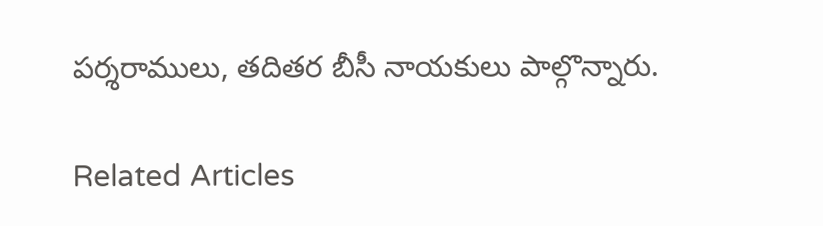పర్శరాములు, తదితర బీసీ నాయకులు పాల్గొన్నారు.

Related Articles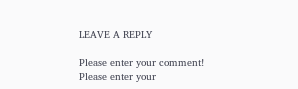LEAVE A REPLY

Please enter your comment!
Please enter your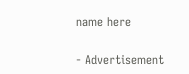name here

- Advertisement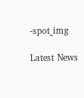-spot_img

Latest News